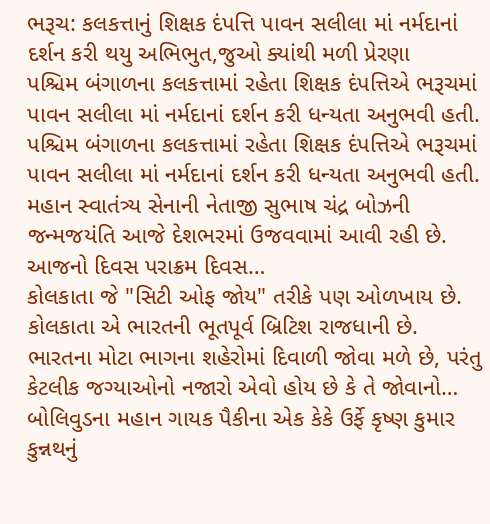ભરૂચ: કલકત્તાનું શિક્ષક દંપત્તિ પાવન સલીલા માં નર્મદાનાં દર્શન કરી થયુ અભિભુત,જુઓ ક્યાંથી મળી પ્રેરણા
પશ્ચિમ બંગાળના કલકત્તામાં રહેતા શિક્ષક દંપત્તિએ ભરૂચમાં પાવન સલીલા માં નર્મદાનાં દર્શન કરી ધન્યતા અનુભવી હતી.
પશ્ચિમ બંગાળના કલકત્તામાં રહેતા શિક્ષક દંપત્તિએ ભરૂચમાં પાવન સલીલા માં નર્મદાનાં દર્શન કરી ધન્યતા અનુભવી હતી.
મહાન સ્વાતંત્ર્ય સેનાની નેતાજી સુભાષ ચંદ્ર બોઝની જન્મજયંતિ આજે દેશભરમાં ઉજવવામાં આવી રહી છે. આજનો દિવસ પરાક્રમ દિવસ…
કોલકાતા જે "સિટી ઓફ જોય" તરીકે પણ ઓળખાય છે. કોલકાતા એ ભારતની ભૂતપૂર્વ બ્રિટિશ રાજધાની છે.
ભારતના મોટા ભાગના શહેરોમાં દિવાળી જોવા મળે છે, પરંતુ કેટલીક જગ્યાઓનો નજારો એવો હોય છે કે તે જોવાનો…
બોલિવુડના મહાન ગાયક પૈકીના એક કેકે ઉર્ફે કૃષ્ણ કુમાર કુન્નથનું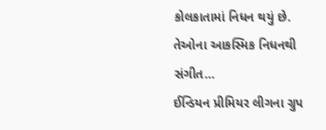કોલકાતામાં નિધન થયું છે. તેઓના આકસ્મિક નિધનથી સંગીત…
ઈન્ડિયન પ્રીમિયર લીગના ગ્રુપ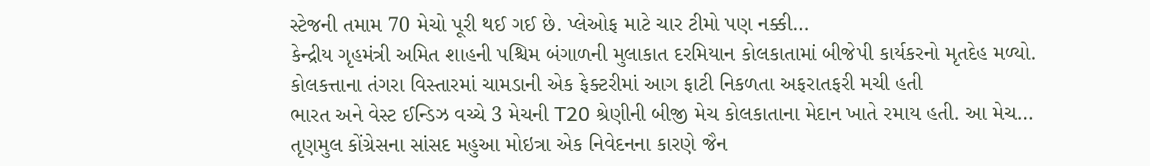સ્ટેજની તમામ 70 મેચો પૂરી થઈ ગઈ છે. પ્લેઓફ માટે ચાર ટીમો પણ નક્કી…
કેન્દ્રીય ગૃહમંત્રી અમિત શાહની પશ્ચિમ બંગાળની મુલાકાત દરમિયાન કોલકાતામાં બીજેપી કાર્યકરનો મૃતદેહ મળ્યો.
કોલકત્તાના તંગરા વિસ્તારમાં ચામડાની એક ફેક્ટરીમાં આગ ફાટી નિકળતા અફરાતફરી મચી હતી
ભારત અને વેસ્ટ ઈન્ડિઝ વચ્ચે 3 મેચની T20 શ્રેણીની બીજી મેચ કોલકાતાના મેદાન ખાતે રમાય હતી. આ મેચ…
તૃણમુલ કોંગ્રેસના સાંસદ મહુઆ મોઇત્રા એક નિવેદનના કારણે જૈન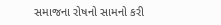સમાજના રોષનો સામનો કરી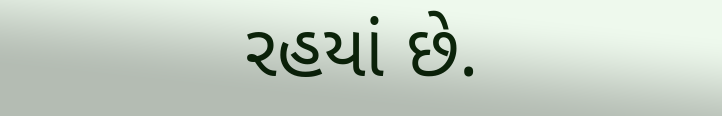રહયાં છે.